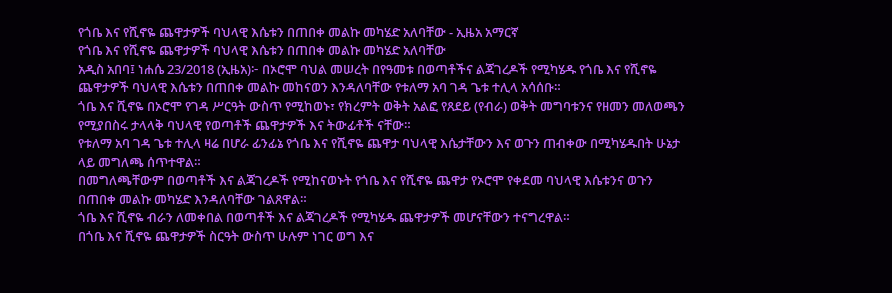የጎቤ እና የሺኖዬ ጨዋታዎች ባህላዊ እሴቱን በጠበቀ መልኩ መካሄድ አለባቸው - ኢዜአ አማርኛ
የጎቤ እና የሺኖዬ ጨዋታዎች ባህላዊ እሴቱን በጠበቀ መልኩ መካሄድ አለባቸው
አዲስ አበባ፤ ነሐሴ 23/2018 (ኢዜአ)፦ በኦሮሞ ባህል መሠረት በየዓመቱ በወጣቶችና ልጃገረዶች የሚካሄዱ የጎቤ እና የሺኖዬ ጨዋታዎች ባህላዊ እሴቱን በጠበቀ መልኩ መከናወን እንዳለባቸው የቱለማ አባ ገዳ ጌቱ ተሊላ አሳሰቡ።
ጎቤ እና ሺኖዬ በኦሮሞ የገዳ ሥርዓት ውስጥ የሚከወኑ፣ የክረምት ወቅት አልፎ የጸደይ (የብራ) ወቅት መግባቱንና የዘመን መለወጫን የሚያበስሩ ታላላቅ ባህላዊ የወጣቶች ጨዋታዎች እና ትውፊቶች ናቸው።
የቱለማ አባ ገዳ ጌቱ ተሊላ ዛሬ በሆራ ፊንፊኔ የጎቤ እና የሺኖዬ ጨዋታ ባህላዊ እሴታቸውን እና ወጉን ጠብቀው በሚካሄዱበት ሁኔታ ላይ መግለጫ ሰጥተዋል።
በመግለጫቸውም በወጣቶች እና ልጃገረዶች የሚከናወኑት የጎቤ እና የሺኖዬ ጨዋታ የኦሮሞ የቀደመ ባህላዊ እሴቱንና ወጉን በጠበቀ መልኩ መካሄድ እንዳለባቸው ገልጸዋል።
ጎቤ እና ሺኖዬ ብራን ለመቀበል በወጣቶች እና ልጃገረዶች የሚካሄዱ ጨዋታዎች መሆናቸውን ተናግረዋል።
በጎቤ እና ሺኖዬ ጨዋታዎች ስርዓት ውስጥ ሁሉም ነገር ወግ እና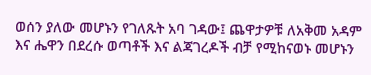ወሰን ያለው መሆኑን የገለጹት አባ ገዳው፤ ጨዋታዎቹ ለአቅመ አዳም እና ሔዋን በደረሱ ወጣቶች እና ልጃገረዶች ብቻ የሚከናወኑ መሆኑን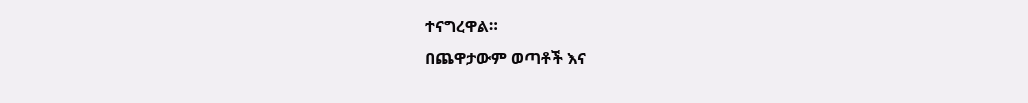ተናግረዋል።
በጨዋታውም ወጣቶች እና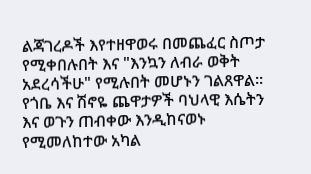ልጃገረዶች እየተዘዋወሩ በመጨፈር ስጦታ የሚቀበሉበት እና "እንኳን ለብራ ወቅት አደረሳችሁ" የሚሉበት መሆኑን ገልጸዋል።
የጎቤ እና ሽኖዬ ጨዋታዎች ባህላዊ እሴትን እና ወጉን ጠብቀው እንዲከናወኑ የሚመለከተው አካል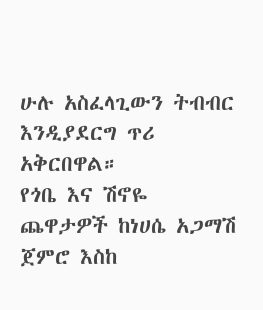ሁሉ አስፈላጊውን ትብብር እንዲያደርግ ጥሪ አቅርበዋል።
የጎቤ እና ሽኖዬ ጨዋታዎች ከነሀሴ አጋማሽ ጀምሮ እስከ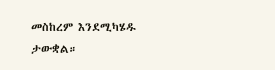መስከረም እንደሚካሄዱ ታውቋል።